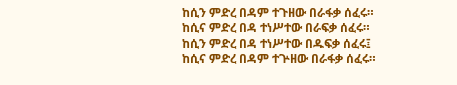ከሲን ምድረ በዳም ተጉዘው በራፋቃ ሰፈሩ።
ከሲና ምድረ በዳ ተነሥተው በራፍቃ ሰፈሩ።
ከሲን ምድረ በዳ ተነሥተው በዱፍቃ ሰፈሩ፤
ከሲና ምድረ በዳም ተጕዘው በራፋቃ ሰፈሩ።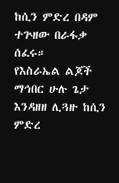ከሲን ምድረ በዳም ተጕዘው በራፋቃ ሰፈሩ።
የእስራኤል ልጆች ማኅበር ሁሉ ጌታ እንዳዘዘ ሊጓዙ ከሲን ምድረ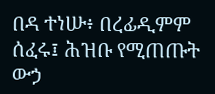በዳ ተነሡ፥ በረፊዲምም ሰፈሩ፤ ሕዝቡ የሚጠጡት ውኃ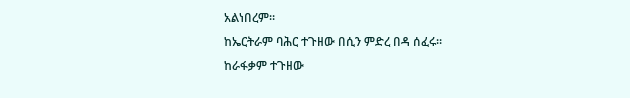አልነበረም።
ከኤርትራም ባሕር ተጉዘው በሲን ምድረ በዳ ሰፈሩ።
ከራፋቃም ተጉዘው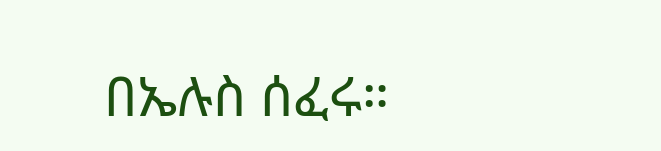በኤሉስ ሰፈሩ።